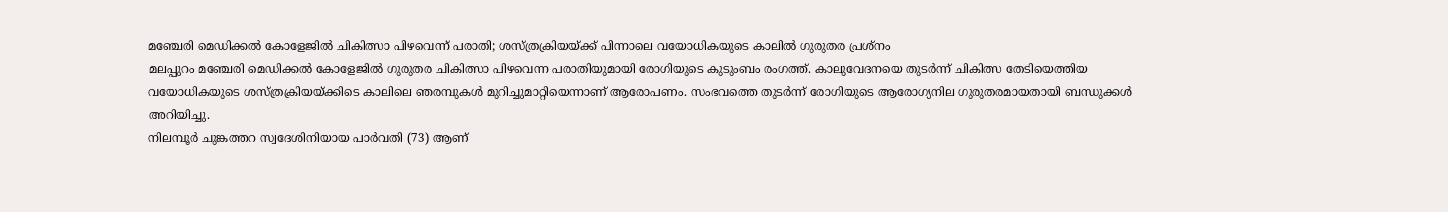മഞ്ചേരി മെഡിക്കൽ കോളേജിൽ ചികിത്സാ പിഴവെന്ന് പരാതി; ശസ്ത്രക്രിയയ്ക്ക് പിന്നാലെ വയോധികയുടെ കാലിൽ ഗുരുതര പ്രശ്നം
മലപ്പുറം മഞ്ചേരി മെഡിക്കൽ കോളേജിൽ ഗുരുതര ചികിത്സാ പിഴവെന്ന പരാതിയുമായി രോഗിയുടെ കുടുംബം രംഗത്ത്. കാലുവേദനയെ തുടർന്ന് ചികിത്സ തേടിയെത്തിയ വയോധികയുടെ ശസ്ത്രക്രിയയ്ക്കിടെ കാലിലെ ഞരമ്പുകൾ മുറിച്ചുമാറ്റിയെന്നാണ് ആരോപണം. സംഭവത്തെ തുടർന്ന് രോഗിയുടെ ആരോഗ്യനില ഗുരുതരമായതായി ബന്ധുക്കൾ അറിയിച്ചു.
നിലമ്പൂർ ചുങ്കത്തറ സ്വദേശിനിയായ പാർവതി (73) ആണ്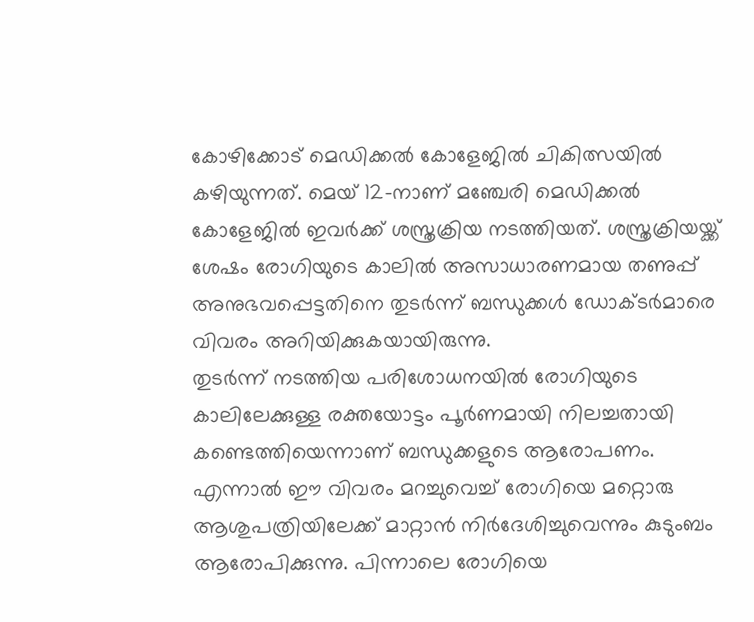കോഴിക്കോട് മെഡിക്കൽ കോളേജിൽ ചികിത്സയിൽ കഴിയുന്നത്. മെയ് 12-നാണ് മഞ്ചേരി മെഡിക്കൽ കോളേജിൽ ഇവർക്ക് ശസ്ത്രക്രിയ നടത്തിയത്. ശസ്ത്രക്രിയയ്ക്ക് ശേഷം രോഗിയുടെ കാലിൽ അസാധാരണമായ തണുപ്പ് അനുഭവപ്പെട്ടതിനെ തുടർന്ന് ബന്ധുക്കൾ ഡോക്ടർമാരെ വിവരം അറിയിക്കുകയായിരുന്നു.
തുടർന്ന് നടത്തിയ പരിശോധനയിൽ രോഗിയുടെ കാലിലേക്കുള്ള രക്തയോട്ടം പൂർണമായി നിലച്ചതായി കണ്ടെത്തിയെന്നാണ് ബന്ധുക്കളുടെ ആരോപണം. എന്നാൽ ഈ വിവരം മറച്ചുവെച്ച് രോഗിയെ മറ്റൊരു ആശുപത്രിയിലേക്ക് മാറ്റാൻ നിർദേശിച്ചുവെന്നും കുടുംബം ആരോപിക്കുന്നു. പിന്നാലെ രോഗിയെ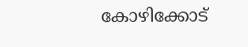കോഴിക്കോട്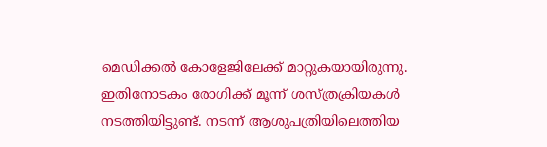മെഡിക്കൽ കോളേജിലേക്ക് മാറ്റുകയായിരുന്നു.
ഇതിനോടകം രോഗിക്ക് മൂന്ന് ശസ്ത്രക്രിയകൾ നടത്തിയിട്ടുണ്ട്. നടന്ന് ആശുപത്രിയിലെത്തിയ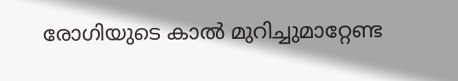രോഗിയുടെ കാൽ മുറിച്ചുമാറ്റേണ്ട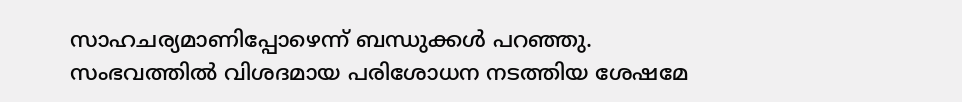സാഹചര്യമാണിപ്പോഴെന്ന് ബന്ധുക്കൾ പറഞ്ഞു. സംഭവത്തിൽ വിശദമായ പരിശോധന നടത്തിയ ശേഷമേ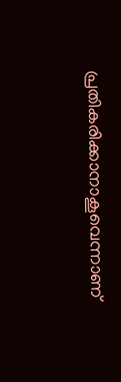പ്രതികരിക്കാനാകൂവെന്നാണ്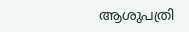ആശുപത്രി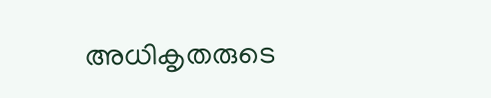അധികൃതരുടെ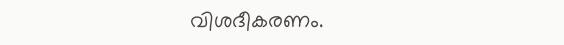വിശദീകരണം.